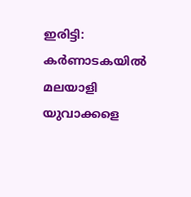ഇരിട്ടി: കർണാടകയിൽ മലയാളി യുവാക്കളെ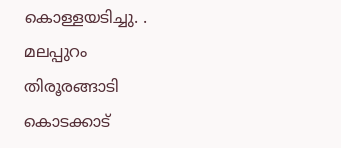കൊള്ളയടിച്ചു. . മലപ്പുറം തിരൂരങ്ങാടി കൊടക്കാട്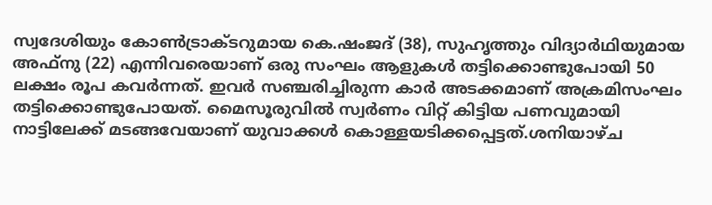സ്വദേശിയും കോൺട്രാക്ടറുമായ കെ.ഷംജദ് (38), സുഹൃത്തും വിദ്യാർഥിയുമായ അഫ്നു (22) എന്നിവരെയാണ് ഒരു സംഘം ആളുകൾ തട്ടിക്കൊണ്ടുപോയി 50 ലക്ഷം രൂപ കവർന്നത്. ഇവർ സഞ്ചരിച്ചിരുന്ന കാർ അടക്കമാണ് അക്രമിസംഘം തട്ടിക്കൊണ്ടുപോയത്. മൈസൂരുവിൽ സ്വർണം വിറ്റ് കിട്ടിയ പണവുമായി നാട്ടിലേക്ക് മടങ്ങവേയാണ് യുവാക്കൾ കൊള്ളയടിക്കപ്പെട്ടത്.ശനിയാഴ്ച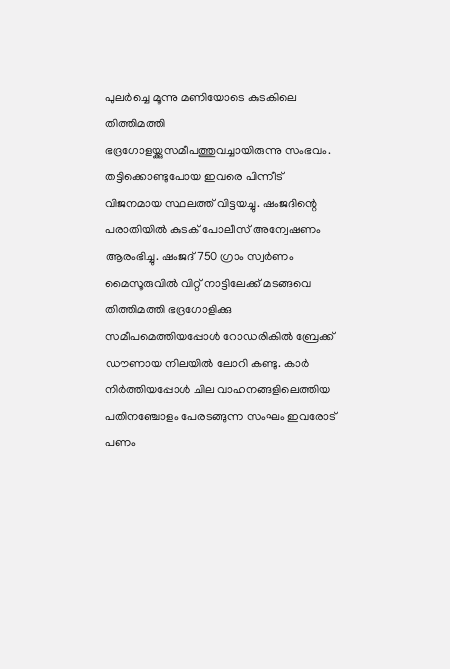പുലർച്ചെ മൂന്നു മണിയോടെ കുടകിലെ തിത്തിമത്തി ഭദ്രഗോളയ്ക്കുസമീപത്തുവച്ചായിരുന്നു സംഭവം. തട്ടിക്കൊണ്ടുപോയ ഇവരെ പിന്നീട് വിജനമായ സ്ഥലത്ത് വിട്ടയച്ചു. ഷംജദിന്റെ പരാതിയിൽ കുടക് പോലീസ് അന്വേഷണം ആരംഭിച്ചു. ഷംജദ് 750 ഗ്രാം സ്വർണം മൈസൂരുവിൽ വിറ്റ് നാട്ടിലേക്ക് മടങ്ങവെ തിത്തിമത്തി ഭദ്രഗോളിക്കു സമീപമെത്തിയപ്പോൾ റോഡരികിൽ ബ്രേക്ക് ഡൗണായ നിലയിൽ ലോറി കണ്ടു. കാർ നിർത്തിയപ്പോൾ ചില വാഹനങ്ങളിലെത്തിയ പതിനഞ്ചോളം പേരടങ്ങുന്ന സംഘം ഇവരോട് പണം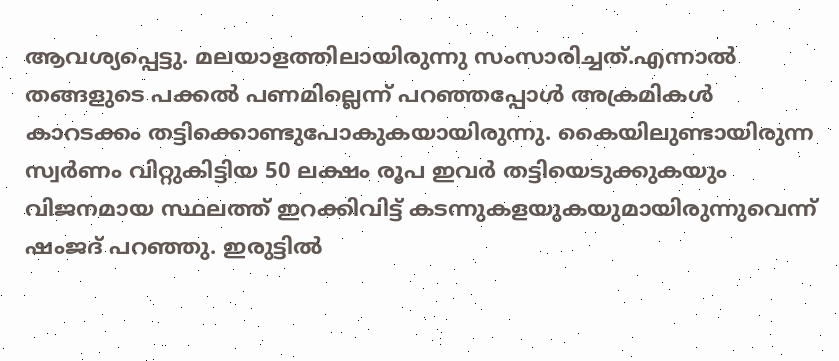ആവശ്യപ്പെട്ടു. മലയാളത്തിലായിരുന്നു സംസാരിച്ചത്.എന്നാൽ തങ്ങളുടെ പക്കൽ പണമില്ലെന്ന് പറഞ്ഞപ്പോൾ അക്രമികൾ കാറടക്കം തട്ടിക്കൊണ്ടുപോകുകയായിരുന്നു. കൈയിലുണ്ടായിരുന്ന സ്വർണം വിറ്റുകിട്ടിയ 50 ലക്ഷം രൂപ ഇവർ തട്ടിയെടുക്കുകയും വിജനമായ സ്ഥലത്ത് ഇറക്കിവിട്ട് കടന്നുകളയുകയുമായിരുന്നുവെന്ന് ഷംജദ് പറഞ്ഞു. ഇരുട്ടിൽ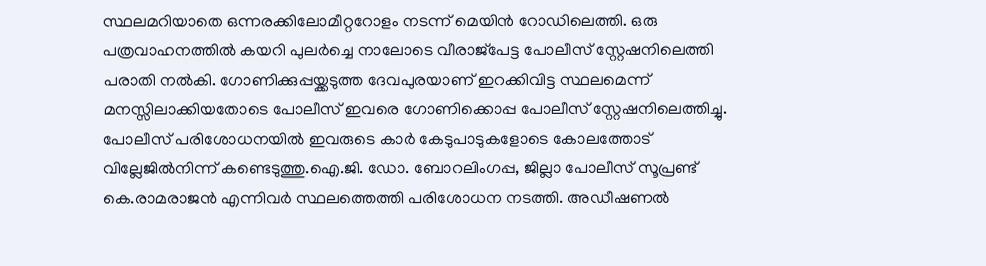സ്ഥലമറിയാതെ ഒന്നരക്കിലോമീറ്ററോളം നടന്ന് മെയിൻ റോഡിലെത്തി. ഒരു പത്രവാഹനത്തിൽ കയറി പുലർച്ചെ നാലോടെ വീരാജ്‌പേട്ട പോലീസ് സ്റ്റേഷനിലെത്തി പരാതി നൽകി. ഗോണിക്കുപ്പയ്ക്കടുത്ത ദേവപുരയാണ് ഇറക്കിവിട്ട സ്ഥലമെന്ന് മനസ്സിലാക്കിയതോടെ പോലീസ് ഇവരെ ഗോണിക്കൊപ്പ പോലീസ് സ്റ്റേഷനിലെത്തിച്ചു. പോലീസ് പരിശോധനയിൽ ഇവരുടെ കാർ കേടുപാടുകളോടെ കോലത്തോട് വില്ലേജിൽനിന്ന് കണ്ടെടുത്തു.ഐ.ജി. ഡോ. ബോറലിംഗപ്പ, ജില്ലാ പോലീസ് സൂപ്രണ്ട് കെ.രാമരാജൻ എന്നിവർ സ്ഥലത്തെത്തി പരിശോധന നടത്തി. അഡീഷണൽ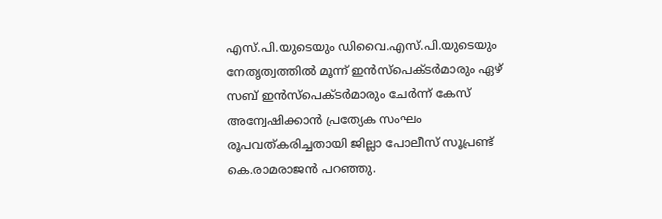എസ്.പി.യുടെയും ഡിവൈ.എസ്.പി.യുടെയും നേതൃത്വത്തിൽ മൂന്ന് ഇൻസ്പെക്ടർമാരും ഏഴ് സബ് ഇൻസ്പെക്ടർമാരും ചേർന്ന് കേസ് അന്വേഷിക്കാൻ പ്രത്യേക സംഘം രൂപവത്കരിച്ചതായി ജില്ലാ പോലീസ് സൂപ്രണ്ട് കെ.രാമരാജൻ പറഞ്ഞു.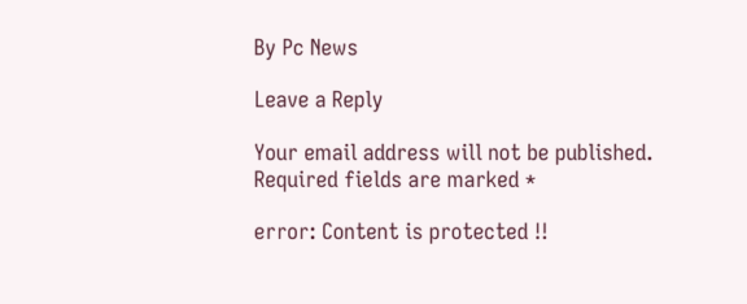By Pc News

Leave a Reply

Your email address will not be published. Required fields are marked *

error: Content is protected !!